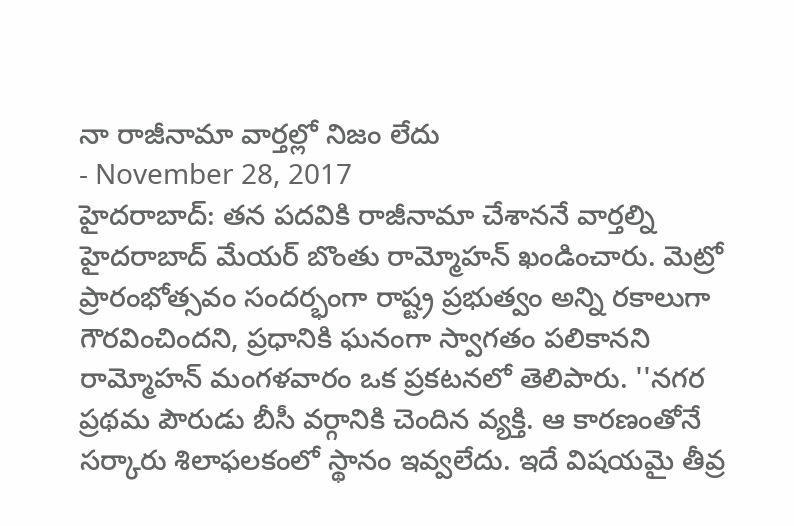నా రాజీనామా వార్తల్లో నిజం లేదు
- November 28, 2017
హైదరాబాద్: తన పదవికి రాజీనామా చేశాననే వార్తల్ని హైదరాబాద్ మేయర్ బొంతు రామ్మోహన్ ఖండించారు. మెట్రో ప్రారంభోత్సవం సందర్భంగా రాష్ట్ర ప్రభుత్వం అన్ని రకాలుగా గౌరవించిందని, ప్రధానికి ఘనంగా స్వాగతం పలికానని రామ్మోహన్ మంగళవారం ఒక ప్రకటనలో తెలిపారు. ''నగర ప్రథమ పౌరుడు బీసీ వర్గానికి చెందిన వ్యక్తి. ఆ కారణంతోనే సర్కారు శిలాఫలకంలో స్థానం ఇవ్వలేదు. ఇదే విషయమై తీవ్ర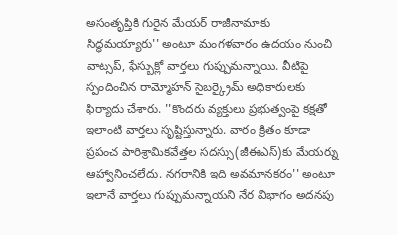అసంతృప్తికి గురైన మేయర్ రాజీనామాకు సిద్ధమయ్యారు'' అంటూ మంగళవారం ఉదయం నుంచి వాట్సప్, ఫేస్బుక్లో వార్తలు గుప్పుమన్నాయి. వీటిపై స్పందించిన రామ్మోహన్ సైబర్క్రైమ్ అధికారులకు ఫిర్యాదు చేశారు. ''కొందరు వ్యక్తులు ప్రభుత్వంపై కక్షతో ఇలాంటి వార్తలు సృష్టిస్తున్నారు. వారం క్రితం కూడా ప్రపంచ పారిశ్రామికవేత్తల సదస్సు(జీఈఎస్)కు మేయర్ను ఆహ్వానించలేదు. నగరానికి ఇది అవమానకరం'' అంటూ ఇలానే వార్తలు గుప్పుమన్నాయని నేర విభాగం అదనపు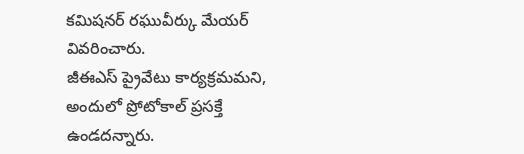కమిషనర్ రఘువీర్కు మేయర్ వివరించారు.
జీఈఎస్ ప్రైవేటు కార్యక్రమమని, అందులో ప్రోటోకాల్ ప్రసక్తే ఉండదన్నారు.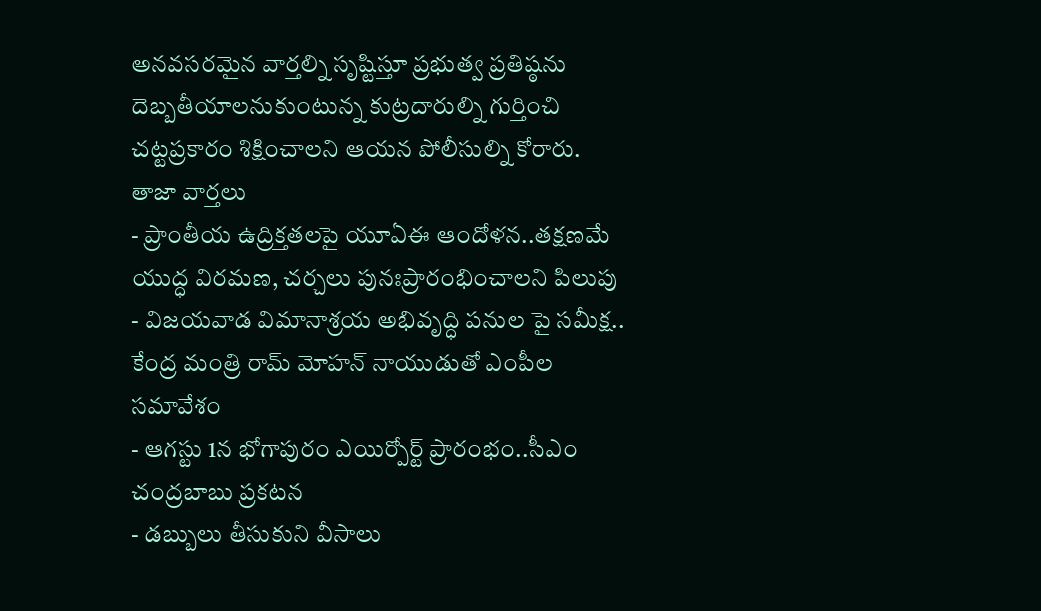అనవసరమైన వార్తల్ని సృష్టిస్తూ ప్రభుత్వ ప్రతిష్ఠను దెబ్బతీయాలనుకుంటున్న కుట్రదారుల్ని గుర్తించి చట్టప్రకారం శిక్షించాలని ఆయన పోలీసుల్ని కోరారు.
తాజా వార్తలు
- ప్రాంతీయ ఉద్రిక్తతలపై యూఏఈ ఆందోళన..తక్షణమే యుద్ధ విరమణ, చర్చలు పునఃప్రారంభించాలని పిలుపు
- విజయవాడ విమానాశ్రయ అభివృద్ధి పనుల పై సమీక్ష.. కేంద్ర మంత్రి రామ్ మోహన్ నాయుడుతో ఎంపీల సమావేశం
- ఆగస్టు 1న భోగాపురం ఎయిర్పోర్ట్ ప్రారంభం..సీఎం చంద్రబాబు ప్రకటన
- డబ్బులు తీసుకుని వీసాలు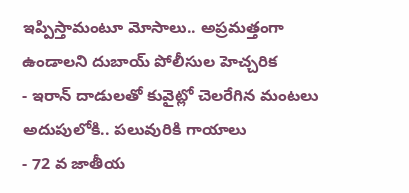ఇప్పిస్తామంటూ మోసాలు.. అప్రమత్తంగా ఉండాలని దుబాయ్ పోలీసుల హెచ్చరిక
- ఇరాన్ దాడులతో కువైట్లో చెలరేగిన మంటలు అదుపులోకి.. పలువురికి గాయాలు
- 72 వ జాతీయ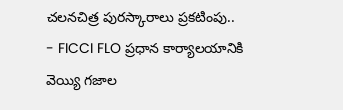చలనచిత్ర పురస్కారాలు ప్రకటింపు..
- FICCI FLO ప్రధాన కార్యాలయానికి వెయ్యి గజాల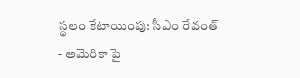స్థలం కేటాయింపు: సీఎం రేవంత్
- అమెరికా పై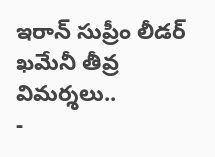ఇరాన్ సుప్రీం లీడర్ ఖమేనీ తీవ్ర విమర్శలు..
-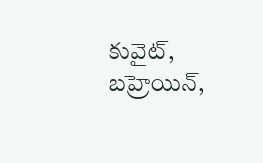కువైట్, బహ్రెయిన్,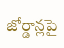జోర్డాన్లపై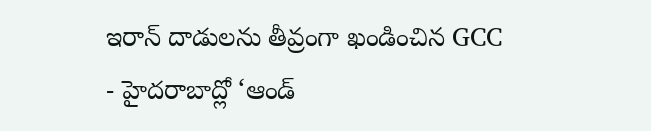ఇరాన్ దాడులను తీవ్రంగా ఖండించిన GCC
- హైదరాబాద్లో ‘ఆండ్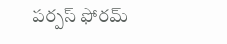పర్పస్ ఫోరమ్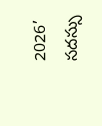2026’ సదస్సు